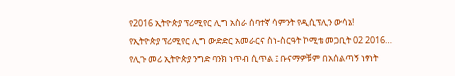የ2016 ኢትዮጵያ ፕሪሚየር ሊግ አስራ ሰባተኛ ሳምንት የዲሲፕሊን ውሳኔ!
የኢትዮጵያ ፕሪሚየር ሊግ ውድድር አመራርና ስነ-ስርዓት ኮሚቴ መጋቢት 02 2016…
የሊጉ መሪ ኢትዮጵያ ንግድ ባንክ ነጥብ ሲጥል ፤ ቡናማዎቹም በአሰልጣኝ ነፃነት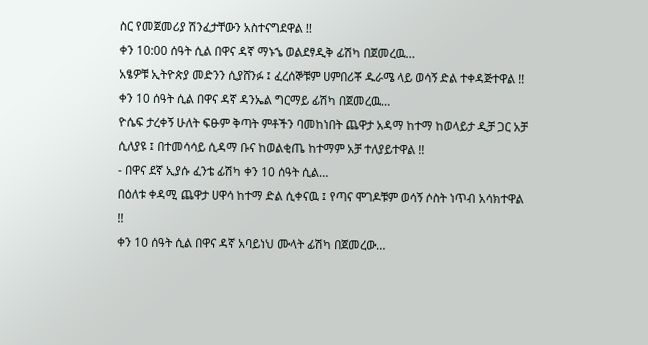ስር የመጀመሪያ ሽንፈታቸውን አስተናግደዋል !!
ቀን 10:00 ሰዓት ሲል በዋና ዳኛ ማኑኄ ወልደፃዲቅ ፊሽካ በጀመረዉ…
አፄዎቹ ኢትዮጵያ መድንን ሲያሸንፉ ፤ ፈረሰኞቹም ሀምበሪቾ ዱራሜ ላይ ወሳኝ ድል ተቀዳጅተዋል !!
ቀን 10 ሰዓት ሲል በዋና ዳኛ ዳንኤል ግርማይ ፊሽካ በጀመረዉ…
ዮሴፍ ታረቀኝ ሁለት ፍፁም ቅጣት ምቶችን ባመከነበት ጨዋታ አዳማ ከተማ ከወላይታ ዲቻ ጋር አቻ ሲለያዩ ፤ በተመሳሳይ ሲዳማ ቡና ከወልቂጤ ከተማም አቻ ተለያይተዋል !!
- በዋና ደኛ ኢያሱ ፈንቴ ፊሽካ ቀን 10 ሰዓት ሲል…
በዕለቱ ቀዳሚ ጨዋታ ሀዋሳ ከተማ ድል ሲቀናዉ ፤ የጣና ሞገዶቹም ወሳኝ ሶስት ነጥብ አሳክተዋል !!
ቀን 10 ሰዓት ሲል በዋና ዳኛ አባይነህ ሙላት ፊሽካ በጀመረው…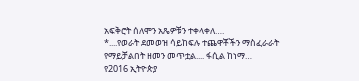አፍቅሮት ሰለሞን አጼዎቹን ተቀላቀለ….
*....የወራት ደመወዝ ሳይከፍሉ ተጨዋቾችን ማስፈራራት የማይቻልበት ዘመን መጥቷል.... ፋሲል ከነማ…
የ2016 ኢትዮጵያ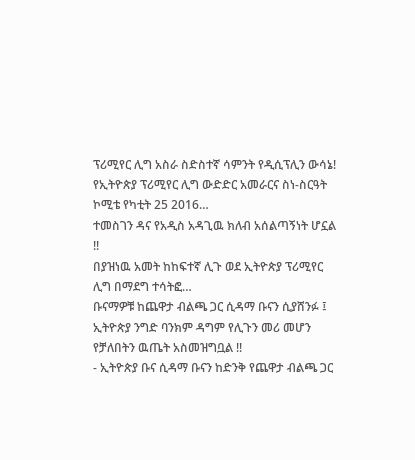ፕሪሚየር ሊግ አስራ ስድስተኛ ሳምንት የዲሲፕሊን ውሳኔ!
የኢትዮጵያ ፕሪሚየር ሊግ ውድድር አመራርና ስነ-ስርዓት ኮሚቴ የካቲት 25 2016…
ተመስገን ዳና የአዲስ አዳጊዉ ክለብ አሰልጣኝነት ሆኗል !!
በያዝነዉ አመት ከከፍተኛ ሊጉ ወደ ኢትዮጵያ ፕሪሚየር ሊግ በማደግ ተሳትፎ…
ቡናማዎቹ ከጨዋታ ብልጫ ጋር ሲዳማ ቡናን ሲያሸንፉ ፤ ኢትዮጵያ ንግድ ባንክም ዳግም የሊጉን መሪ መሆን የቻለበትን ዉጤት አስመዝግቧል !!
- ኢትዮጵያ ቡና ሲዳማ ቡናን ከድንቅ የጨዋታ ብልጫ ጋር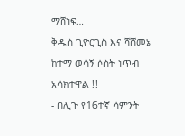ማሸነፍ…
ቅዱስ ጊዮርጊስ እና ሻሸመኔ ከተማ ወሳኝ ሶስት ነጥብ አሳክተዋል !!
- በሊጉ የ16ተኛ ሳምንት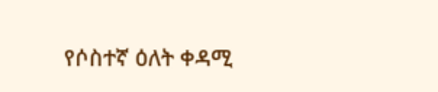የሶስተኛ ዕለት ቀዳሚ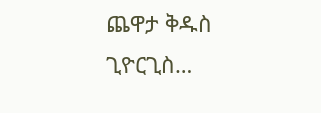ጨዋታ ቅዱስ ጊዮርጊስ…